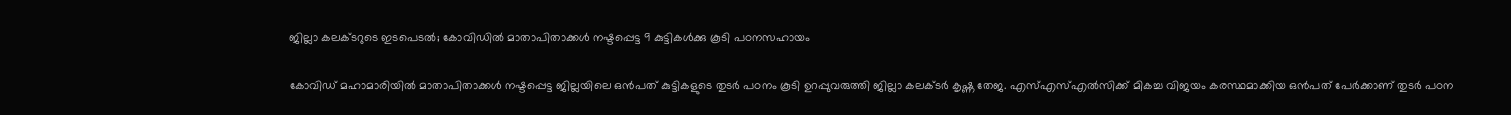ജില്ലാ കലക്ടറുടെ ഇടപെടല്‍; കോവിഡില്‍ മാതാപിതാക്കള്‍ നഷ്ടപ്പെട്ട 9 കുട്ടികള്‍ക്കു കൂടി പഠനസഹായം

കോവിഡ് മഹാമാരിയില്‍ മാതാപിതാക്കള്‍ നഷ്ടപ്പെട്ട ജില്ലയിലെ ഒന്‍പത് കുട്ടികളുടെ തുടര്‍ പഠനം കൂടി ഉറപ്പുവരുത്തി ജില്ലാ കലക്ടര്‍ കൃഷ്ണ തേജ. എസ്എസ്എല്‍സിക്ക് മികച്ച വിജയം കരസ്ഥമാക്കിയ ഒന്‍പത് പേര്‍ക്കാണ് തുടര്‍ പഠന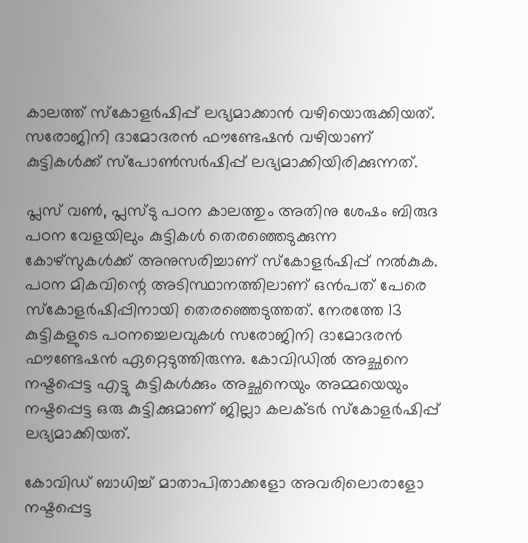കാലത്ത് സ്‌കോളര്‍ഷിപ്പ് ലഭ്യമാക്കാന്‍ വഴിയൊരുക്കിയത്. സരോജിനി ദാമോദരന്‍ ഫൗണ്ടേഷന്‍ വഴിയാണ് കുട്ടികള്‍ക്ക് സ്‌പോണ്‍സര്‍ഷിപ്പ് ലഭ്യമാക്കിയിരിക്കുന്നത്.

പ്ലസ് വണ്‍, പ്ലസ്ടു പഠന കാലത്തും അതിനു ശേഷം ബിരുദ പഠന വേളയിലും കുട്ടികള്‍ തെരഞ്ഞെടുക്കുന്ന കോഴ്‌സുകള്‍ക്ക് അനുസരിച്ചാണ് സ്‌കോളര്‍ഷിപ്പ് നല്‍കുക. പഠന മികവിന്റെ അടിസ്ഥാനത്തിലാണ് ഒന്‍പത് പേരെ സ്‌കോളര്‍ഷിപ്പിനായി തെരഞ്ഞെടുത്തത്. നേരത്തേ 13 കുട്ടികളുടെ പഠനച്ചെലവുകള്‍ സരോജിനി ദാമോദരന്‍ ഫൗണ്ടേഷന്‍ ഏറ്റെടുത്തിരുന്നു. കോവിഡില്‍ അച്ഛനെ നഷ്ടപ്പെട്ട എട്ടു കുട്ടികള്‍ക്കും അച്ഛനെയും അമ്മയെയും നഷ്ടപ്പെട്ട ഒരു കുട്ടിക്കുമാണ് ജില്ലാ കലക്ടര്‍ സ്‌കോളര്‍ഷിപ്പ് ലഭ്യമാക്കിയത്.

കോവിഡ് ബാധിച്ച് മാതാപിതാക്കളോ അവരിലൊരാളോ നഷ്ടപ്പെട്ട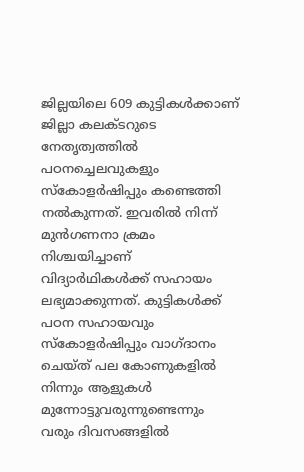ജില്ലയിലെ 609 കുട്ടികള്‍ക്കാണ് ജില്ലാ കലക്ടറുടെ നേതൃത്വത്തില്‍ പഠനച്ചെലവുകളും സ്‌കോളര്‍ഷിപ്പും കണ്ടെത്തി നല്‍കുന്നത്. ഇവരില്‍ നിന്ന് മുന്‍ഗണനാ ക്രമം നിശ്ചയിച്ചാണ് വിദ്യാര്‍ഥികള്‍ക്ക് സഹായം ലഭ്യമാക്കുന്നത്. കുട്ടികള്‍ക്ക് പഠന സഹായവും സ്‌കോളര്‍ഷിപ്പും വാഗ്ദാനം ചെയ്ത് പല കോണുകളില്‍ നിന്നും ആളുകള്‍ മുന്നോട്ടുവരുന്നുണ്ടെന്നും വരും ദിവസങ്ങളില്‍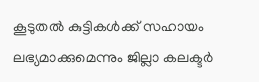കൂടുതല്‍ കുട്ടികള്‍ക്ക് സഹായം ലഭ്യമാക്കുമെന്നും ജില്ലാ കലക്ടര്‍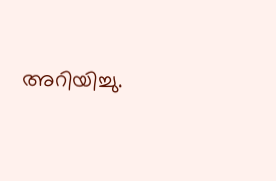അറിയിച്ചു.